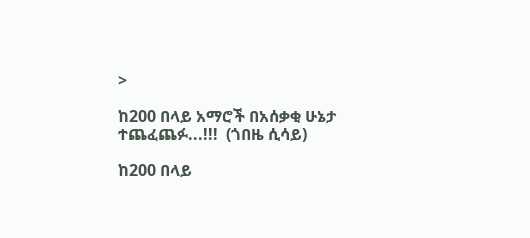>

ከ200 በላይ አማሮች በአሰቃቂ ሁኔታ ተጨፈጨፉ...!!!  (ጎበዜ ሲሳይ)

ከ200 በላይ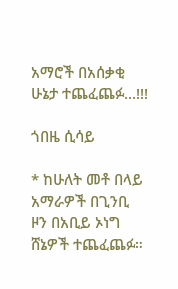አማሮች በአሰቃቂ ሁኔታ ተጨፈጨፉ…!!!

ጎበዜ ሲሳይ

* ከሁለት መቶ በላይ  አማራዎች በጊንቢ ዞን በአቢይ ኦነግ ሸኔዎች ተጨፈጨፉ።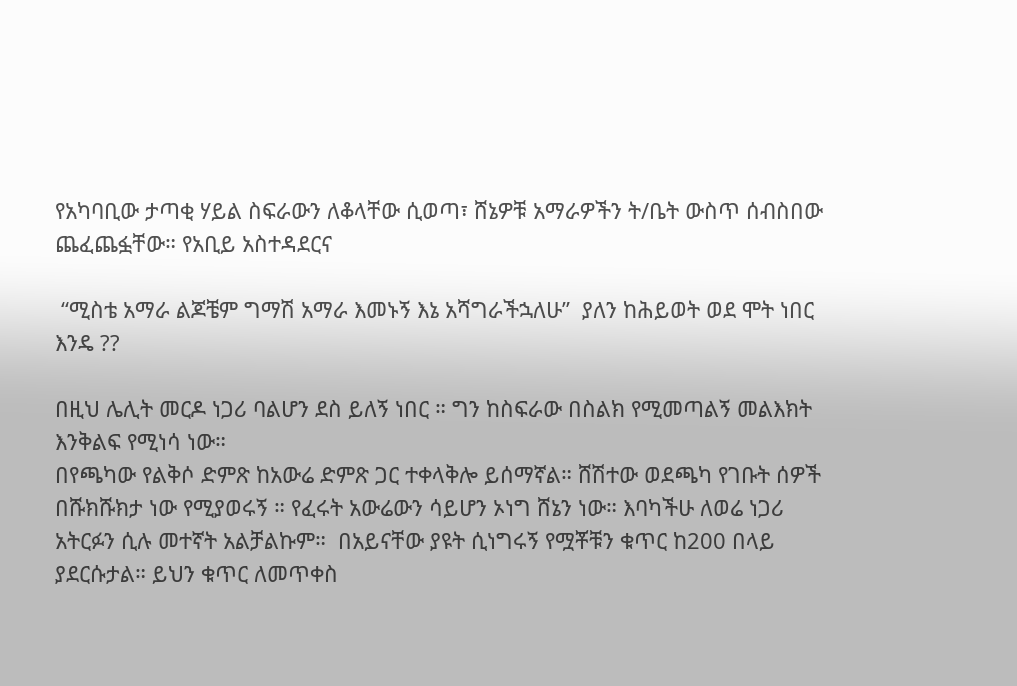የአካባቢው ታጣቂ ሃይል ስፍራውን ለቆላቸው ሲወጣ፣ ሸኔዎቹ አማራዎችን ት/ቤት ውስጥ ሰብስበው ጨፈጨፏቸው። የአቢይ አስተዳደርና

 “ሚስቴ አማራ ልጆቼም ግማሽ አማራ እመኑኝ እኔ አሻግራችኋለሁ”  ያለን ከሕይወት ወደ ሞት ነበር እንዴ ??

በዚህ ሌሊት መርዶ ነጋሪ ባልሆን ደስ ይለኝ ነበር ። ግን ከስፍራው በስልክ የሚመጣልኝ መልእክት እንቅልፍ የሚነሳ ነው።
በየጫካው የልቅሶ ድምጽ ከአውሬ ድምጽ ጋር ተቀላቅሎ ይሰማኛል። ሸሽተው ወደጫካ የገቡት ሰዎች በሹክሹክታ ነው የሚያወሩኝ ። የፈሩት አውሬውን ሳይሆን ኦነግ ሸኔን ነው። እባካችሁ ለወሬ ነጋሪ አትርፉን ሲሉ መተኛት አልቻልኩም።  በአይናቸው ያዩት ሲነግሩኝ የሟቾቹን ቁጥር ከ200 በላይ ያደርሱታል። ይህን ቁጥር ለመጥቀስ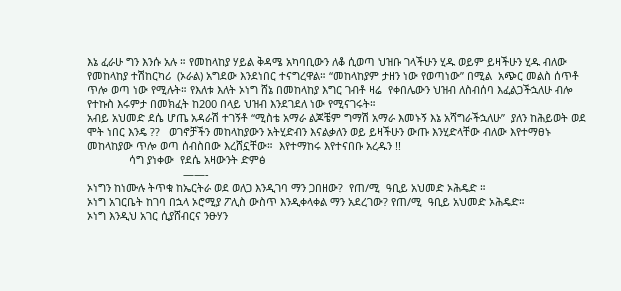እኔ ፈራሁ ግን እንሱ አሉ ። የመከላከያ ሃይል ቅዳሜ አካባቢውን ለቆ ሲወጣ ህዝቡ ገላችሁን ሂዱ ወይም ይዛችሁን ሂዱ ብለው የመከላከያ ተሽከርካሪ  (ኦራል) አግደው እንደነበር ተናግረዋል። “መከላከያም ታዘን ነው የወጣነው” በሚል  አጭር መልስ ሰጥቶ ጥሎ ወጣ ነው የሚሉት። የእለቱ እለት ኦነግ ሸኔ በመከላከያ እግር ገብቶ ዛሬ  የቀበሌውን ህዝብ ለስብሰባ እፈልጋችኋለሁ ብሎ  የተኩስ እሩምታ በመክፈት ከ200 በላይ ህዝብ እንደገደለ ነው የሚናገሩት።
አብይ አህመድ ደሴ ሆጤ አዳራሽ ተገኝቶ “ሚስቴ አማራ ልጆቼም ግማሽ አማራ እመኑኝ እኔ አሻግራችኋለሁ”  ያለን ከሕይወት ወደ ሞት ነበር እንዴ ??   ወገኖቻችን መከላከያውን አትሂድብን እናልቃለን ወይ ይዛችሁን ውጡ እንሂድላቸው ብለው እየተማፀኑ መከላከያው ጥሎ ወጣ ሰብስበው እረሸኗቸው።  እየተማከሩ እየተናበቡ አረዱን !!
              ሳግ ያነቀው  የደሴ አዛውንት ድምፅ
                                ——-
ኦነግን ከነሙሉ ትጥቁ ከኤርትራ ወደ ወለጋ እንዲገባ ማን ጋበዘው?  የጠ/ሚ  ዓቢይ አህመድ ኦሕዴድ ።
ኦነግ አገርቤት ከገባ በኋላ ኦሮሚያ ፖሊስ ውስጥ እንዲቀላቀል ማን አደረገው? የጠ/ሚ  ዓቢይ አህመድ ኦሕዴድ።
ኦነግ እንዲህ አገር ሲያሸብርና ንፁሃን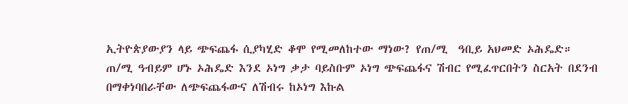ኢትዮጵያውያን ላይ ጭፍጨፋ ሲያካሂድ ቆሞ የሚመለከተው ማነው? የጠ/ሚ  ዓቢይ አህመድ ኦሕዴድ።
ጠ/ሚ ዓብይም ሆኑ ኦሕዴድ እንደ ኦነግ ቃታ ባይስቡም ኦነግ ጭፍጨፋና ሽብር የሚፈጥርበትን ስርአት በደንብ በማቀነባበራቸው ለጭፍጨፋውና ለሽብሩ ከኦነግ እኩል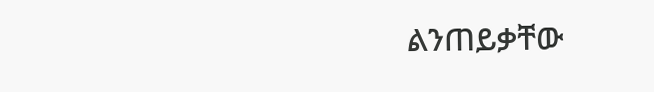ልንጠይቃቸው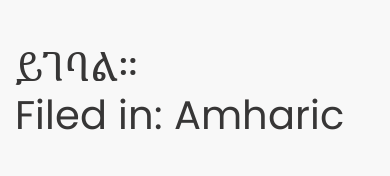ይገባል።
Filed in: Amharic